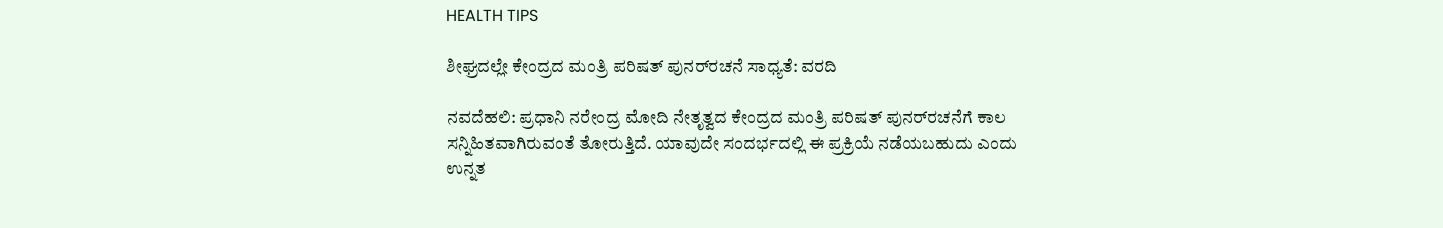HEALTH TIPS

ಶೀಘ್ರದಲ್ಲೇ ಕೇಂದ್ರದ ಮಂತ್ರಿ ಪರಿಷತ್ ಪುನರ್‌ರಚನೆ ಸಾಧ್ಯತೆ: ವರದಿ

ನವದೆಹಲಿ: ಪ್ರಧಾನಿ ನರೇಂದ್ರ ಮೋದಿ ನೇತೃತ್ವದ ಕೇಂದ್ರದ ಮಂತ್ರಿ ಪರಿಷತ್ ಪುನರ್‌ರಚನೆಗೆ ಕಾಲ ಸನ್ನಿಹಿತವಾಗಿರುವಂತೆ ತೋರುತ್ತಿದೆ. ಯಾವುದೇ ಸಂದರ್ಭದಲ್ಲಿ ಈ ಪ್ರಕ್ರಿಯೆ ನಡೆಯಬಹುದು ಎಂದು ಉನ್ನತ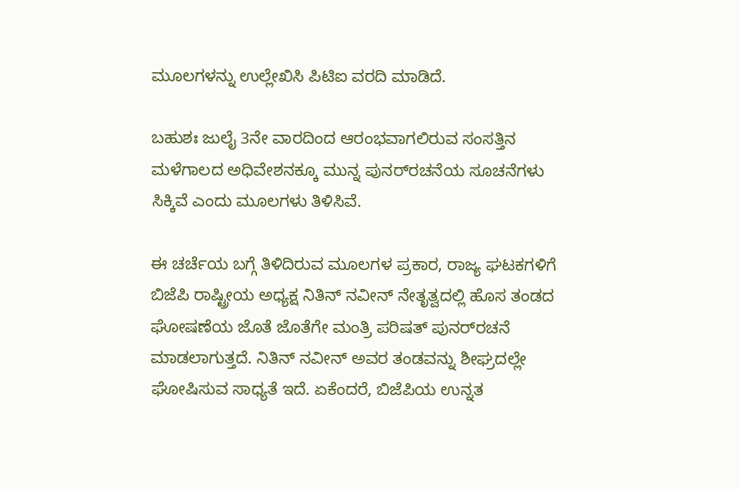ಮೂಲಗಳನ್ನು ಉಲ್ಲೇಖಿಸಿ ಪಿಟಿಐ ವರದಿ ಮಾಡಿದೆ.

ಬಹುಶಃ ಜುಲೈ 3ನೇ ವಾರದಿಂದ ಆರಂಭವಾಗಲಿರುವ ಸಂಸತ್ತಿನ ಮಳೆಗಾಲದ ಅಧಿವೇಶನಕ್ಕೂ ಮುನ್ನ ಪುನರ್‌ರಚನೆಯ ಸೂಚನೆಗಳು ಸಿಕ್ಕಿವೆ ಎಂದು ಮೂಲಗಳು ತಿಳಿಸಿವೆ.

ಈ ಚರ್ಚೆಯ ಬಗ್ಗೆ ತಿಳಿದಿರುವ ಮೂಲಗಳ ಪ್ರಕಾರ, ರಾಜ್ಯ ಘಟಕಗಳಿಗೆ ಬಿಜೆಪಿ ರಾಷ್ಟ್ರೀಯ ಅಧ್ಯಕ್ಷ ನಿತಿನ್ ನವೀನ್ ನೇತೃತ್ವದಲ್ಲಿ ಹೊಸ ತಂಡದ ಘೋಷಣೆಯ ಜೊತೆ ಜೊತೆಗೇ ಮಂತ್ರಿ ಪರಿಷತ್ ಪುನರ್‌ರಚನೆ ಮಾಡಲಾಗುತ್ತದೆ. ನಿತಿನ್ ನವೀನ್ ಅವರ ತಂಡವನ್ನು ಶೀಘ್ರದಲ್ಲೇ ಘೋಷಿಸುವ ಸಾಧ್ಯತೆ ಇದೆ. ಏಕೆಂದರೆ, ಬಿಜೆಪಿಯ ಉನ್ನತ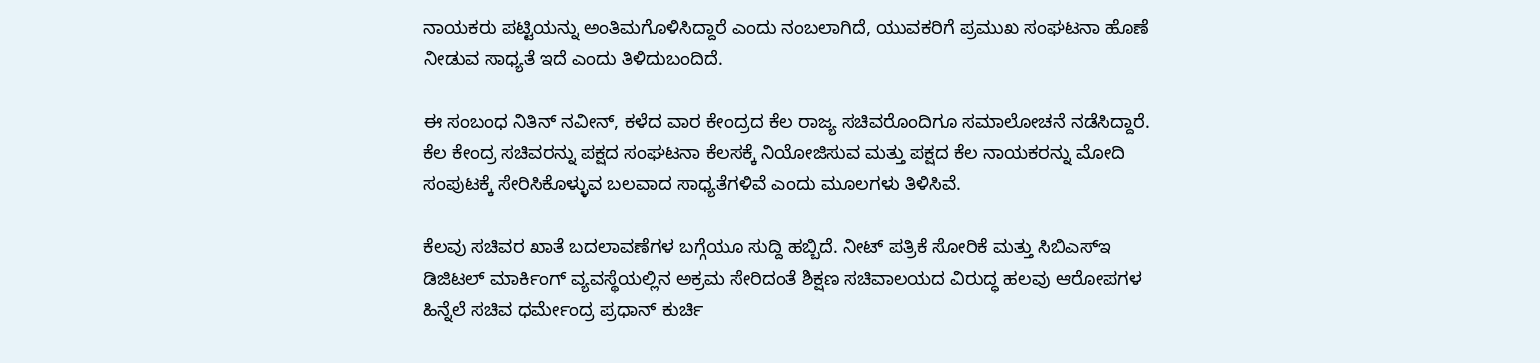ನಾಯಕರು ಪಟ್ಟಿಯನ್ನು ಅಂತಿಮಗೊಳಿಸಿದ್ದಾರೆ ಎಂದು ನಂಬಲಾಗಿದೆ, ಯುವಕರಿಗೆ ಪ್ರಮುಖ ಸಂಘಟನಾ ಹೊಣೆ ನೀಡುವ ಸಾಧ್ಯತೆ ಇದೆ ಎಂದು ತಿಳಿದುಬಂದಿದೆ.

ಈ ಸಂಬಂಧ ನಿತಿನ್ ನವೀನ್, ಕಳೆದ ವಾರ ಕೇಂದ್ರದ ಕೆಲ ರಾಜ್ಯ ಸಚಿವರೊಂದಿಗೂ ಸಮಾಲೋಚನೆ ನಡೆಸಿದ್ದಾರೆ. ಕೆಲ ಕೇಂದ್ರ ಸಚಿವರನ್ನು ಪಕ್ಷದ ಸಂಘಟನಾ ಕೆಲಸಕ್ಕೆ ನಿಯೋಜಿಸುವ ಮತ್ತು ಪಕ್ಷದ ಕೆಲ ನಾಯಕರನ್ನು ಮೋದಿ ಸಂಪುಟಕ್ಕೆ ಸೇರಿಸಿಕೊಳ್ಳುವ ಬಲವಾದ ಸಾಧ್ಯತೆಗಳಿವೆ ಎಂದು ಮೂಲಗಳು ತಿಳಿಸಿವೆ.

ಕೆಲವು ಸಚಿವರ ಖಾತೆ ಬದಲಾವಣೆಗಳ ಬಗ್ಗೆಯೂ ಸುದ್ದಿ ಹಬ್ಬಿದೆ. ನೀಟ್ ಪತ್ರಿಕೆ ಸೋರಿಕೆ ಮತ್ತು ಸಿಬಿಎಸ್‌ಇ ಡಿಜಿಟಲ್ ಮಾರ್ಕಿಂಗ್ ವ್ಯವಸ್ಥೆಯಲ್ಲಿನ ಅಕ್ರಮ ಸೇರಿದಂತೆ ಶಿಕ್ಷಣ ಸಚಿವಾಲಯದ ವಿರುದ್ಧ ಹಲವು ಆರೋಪಗಳ ಹಿನ್ನೆಲೆ ಸಚಿವ ಧರ್ಮೇಂದ್ರ ಪ್ರಧಾನ್ ಕುರ್ಚಿ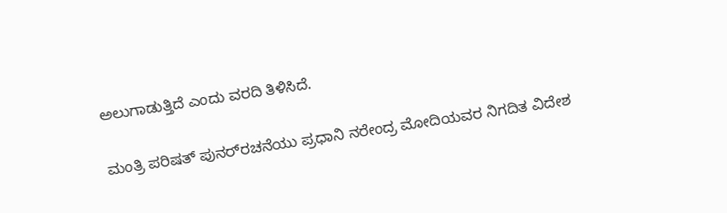ಅಲುಗಾಡುತ್ತಿದೆ ಎಂದು ವರದಿ ತಿಳಿಸಿದೆ.

ಮಂತ್ರಿ ಪರಿಷತ್ ಪುನರ್‌ರಚನೆಯು ಪ್ರಧಾನಿ ನರೇಂದ್ರ ಮೋದಿಯವರ ನಿಗದಿತ ವಿದೇಶ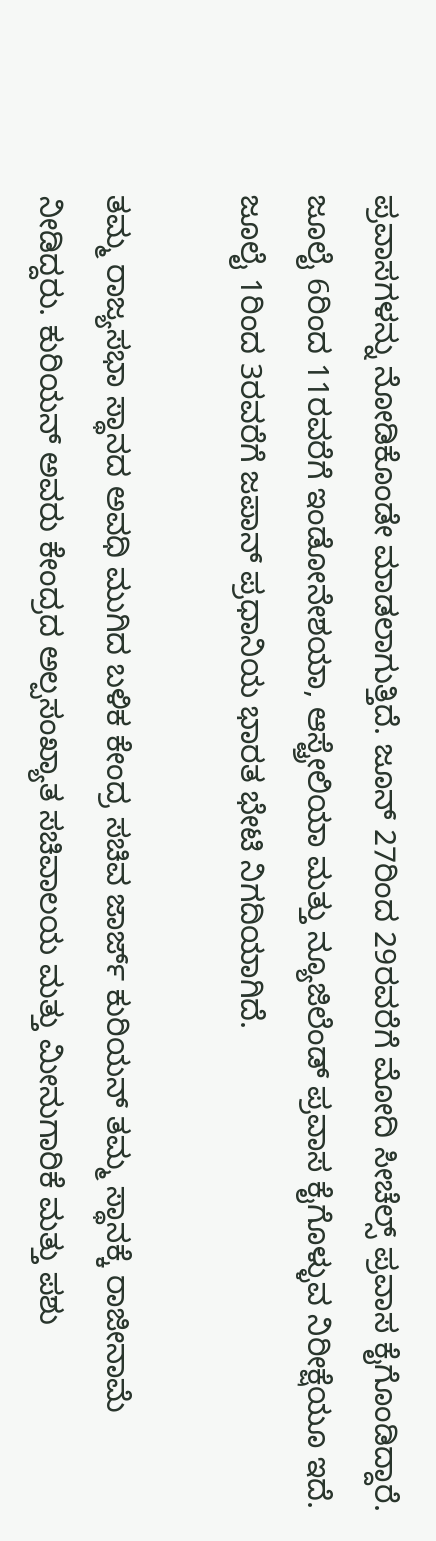ಪ್ರವಾಸಗಳನ್ನು ನೋಡಿಕೊಂಡೇ ಮಾಡಲಾಗುತ್ತಿದೆ. ಜೂನ್ 27ರಿಂದ 29ರವರೆಗೆ ಮೋದಿ ಸೀಚೆಲ್ಸ್ ಪ್ರವಾಸ ಕೈಗೊಂಡಿದ್ದಾರೆ. ಜೂಲೈ 6ರಿಂದ 11ರವರೆಗೆ ಇಂಡೋನೇಶಯಾ, ಆಸ್ಟ್ರೇಲಿಯಾ ಮತ್ತು ನ್ಯೂಜಿಲೆಂಡ್ ಪ್ರವಾಸ ಕೈಗೊಳ್ಳುವ ನಿರೀಕ್ಷೆಯೂ ಇದೆ. ಜೂಲೈ 1ರಿಂದ 3ರವರೆಗೆ ಜಪಾನ್ ಪ್ರಧಾನಿಯ ಭಾರತ ಭೇಟಿ ನಿಗದಿಯಾಗಿದೆ.

ತಮ್ಮ ರಾಜ್ಯಸಭಾ ಸ್ಥಾನದ ಅವಧಿ ಮುಗಿದ ಬಳಿಕ ಕೇಂದ್ರ ಸಚಿವ ಜಾರ್ಜ್ ಕುರಿಯನ್ ತಮ್ಮ ಸ್ಥಾನಕ್ಕೆ ರಾಜೀನಾಮೆ ನೀಡಿದ್ದರು. ಕುರಿಯನ್ ಅವರು ಕೇಂದ್ರದ ಅಲ್ಪಸಂಖ್ಯಾತ ಸಚಿವಾಲಯ ಮತ್ತು ಮೀನುಗಾರಿಕೆ ಮತ್ತು ಪಶು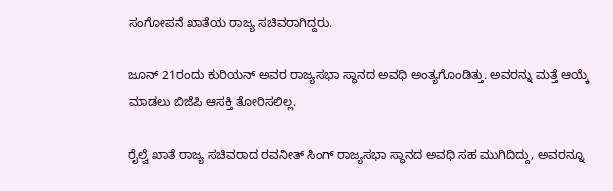ಸಂಗೋಪನೆ ಖಾತೆಯ ರಾಜ್ಯ ಸಚಿವರಾಗಿದ್ದರು.

ಜೂನ್ 21ರಂದು ಕುರಿಯನ್ ಅವರ ರಾಜ್ಯಸಭಾ ಸ್ಥಾನದ ಅವಧಿ ಅಂತ್ಯಗೊಂಡಿತ್ತು. ಅವರನ್ನು ಮತ್ತೆ ಆಯ್ಕೆ ಮಾಡಲು ಬಿಜೆಪಿ ಆಸಕ್ತಿ ತೋರಿಸಲಿಲ್ಲ.

ರೈಲ್ವೆ ಖಾತೆ ರಾಜ್ಯ ಸಚಿವರಾದ ರವನೀತ್ ಸಿಂಗ್ ರಾಜ್ಯಸಭಾ ಸ್ಥಾನದ ಅವಧಿ ಸಹ ಮುಗಿದಿದ್ದು, ಅವರನ್ನೂ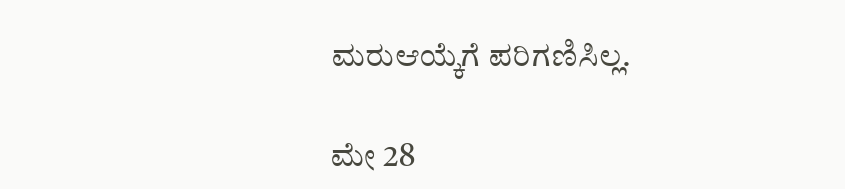ಮರುಆಯ್ಕೆಗೆ ಪರಿಗಣಿಸಿಲ್ಲ.

ಮೇ 28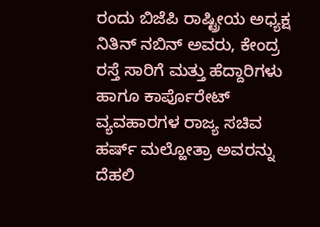ರಂದು ಬಿಜೆಪಿ ರಾಷ್ಟ್ರೀಯ ಅಧ್ಯಕ್ಷ ನಿತಿನ್ ನಬಿನ್ ಅವರು, ಕೇಂದ್ರ ರಸ್ತೆ ಸಾರಿಗೆ ಮತ್ತು ಹೆದ್ದಾರಿಗಳು ಹಾಗೂ ಕಾರ್ಪೊರೇಟ್ ವ್ಯವಹಾರಗಳ ರಾಜ್ಯ ಸಚಿವ ಹರ್ಷ್ ಮಲ್ಹೋತ್ರಾ ಅವರನ್ನು ದೆಹಲಿ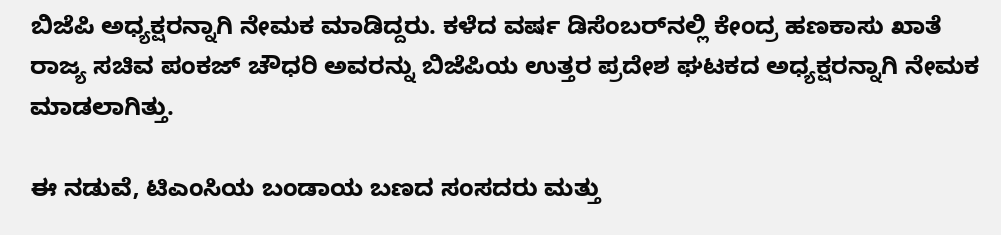ಬಿಜೆಪಿ ಅಧ್ಯಕ್ಷರನ್ನಾಗಿ ನೇಮಕ ಮಾಡಿದ್ದರು. ಕಳೆದ ವರ್ಷ ಡಿಸೆಂಬರ್‌ನಲ್ಲಿ ಕೇಂದ್ರ ಹಣಕಾಸು ಖಾತೆ ರಾಜ್ಯ ಸಚಿವ ಪಂಕಜ್ ಚೌಧರಿ ಅವರನ್ನು ಬಿಜೆಪಿಯ ಉತ್ತರ ಪ್ರದೇಶ ಘಟಕದ ಅಧ್ಯಕ್ಷರನ್ನಾಗಿ ನೇಮಕ ಮಾಡಲಾಗಿತ್ತು.

ಈ ನಡುವೆ, ಟಿಎಂಸಿಯ ಬಂಡಾಯ ಬಣದ ಸಂಸದರು ಮತ್ತು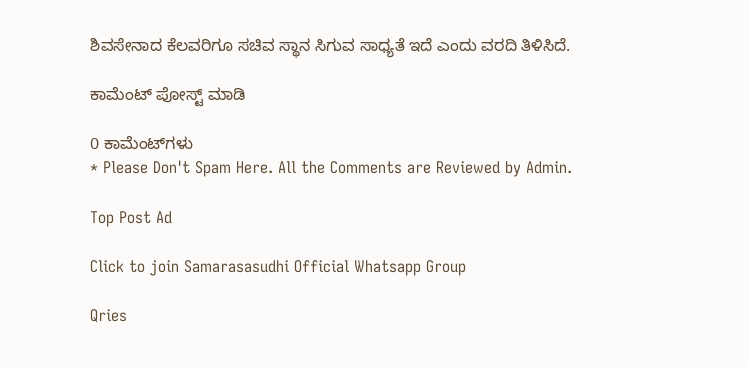ಶಿವಸೇನಾದ ಕೆಲವರಿಗೂ ಸಚಿವ ಸ್ಥಾನ ಸಿಗುವ ಸಾಧ್ಯತೆ ಇದೆ ಎಂದು ವರದಿ ತಿಳಿಸಿದೆ.

ಕಾಮೆಂಟ್‌‌ ಪೋಸ್ಟ್‌ ಮಾಡಿ

0 ಕಾಮೆಂಟ್‌ಗಳು
* Please Don't Spam Here. All the Comments are Reviewed by Admin.

Top Post Ad

Click to join Samarasasudhi Official Whatsapp Group

Qries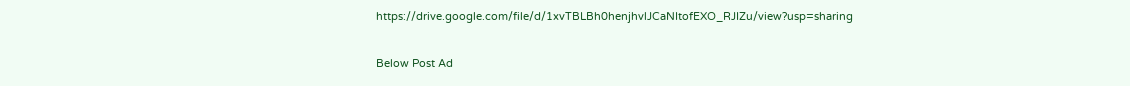https://drive.google.com/file/d/1xvTBLBh0henjhvlJCaNItofEXO_RJIZu/view?usp=sharing

Below Post Ad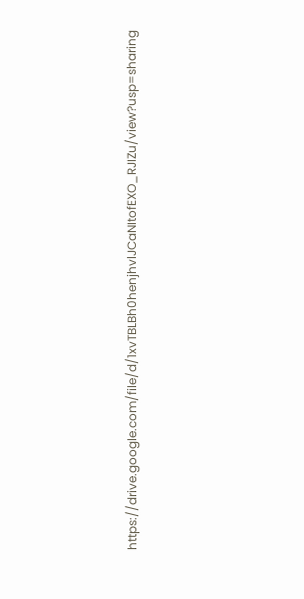https://drive.google.com/file/d/1xvTBLBh0henjhvlJCaNItofEXO_RJIZu/view?usp=sharing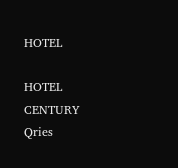HOTEL

HOTEL
CENTURY
Qries